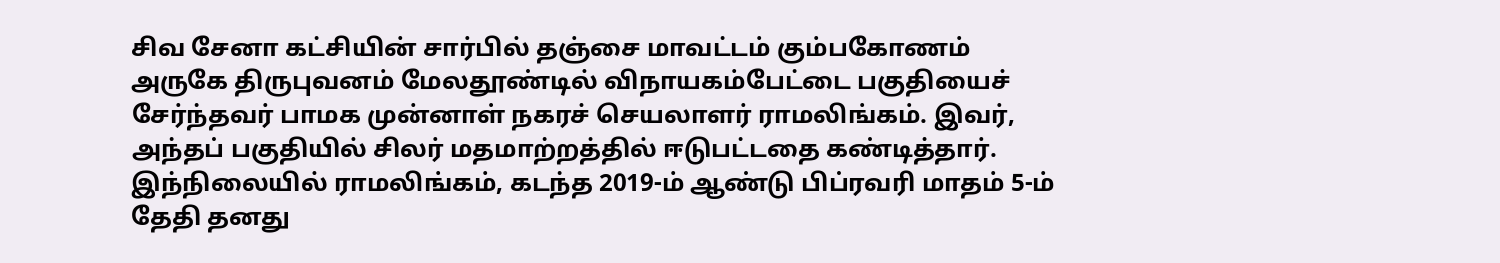சிவ சேனா கட்சியின் சார்பில் தஞ்சை மாவட்டம் கும்பகோணம் அருகே திருபுவனம் மேலதூண்டில் விநாயகம்பேட்டை பகுதியைச் சேர்ந்தவர் பாமக முன்னாள் நகரச் செயலாளர் ராமலிங்கம். இவர், அந்தப் பகுதியில் சிலர் மதமாற்றத்தில் ஈடுபட்டதை கண்டித்தார். இந்நிலையில் ராமலிங்கம், கடந்த 2019-ம் ஆண்டு பிப்ரவரி மாதம் 5-ம் தேதி தனது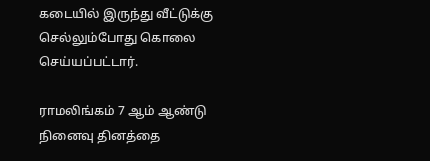கடையில் இருந்து வீட்டுக்கு செல்லும்போது கொலை செய்யப்பட்டார்.

ராமலிங்கம் 7 ஆம் ஆண்டு நினைவு தினத்தை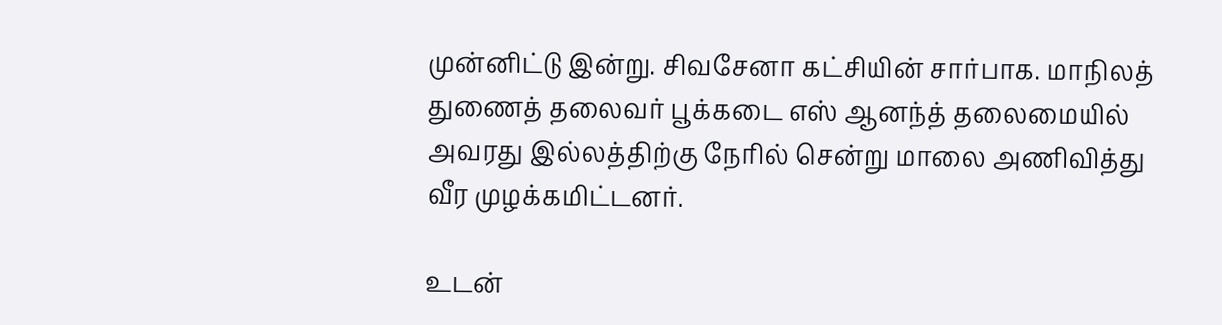முன்னிட்டு இன்று. சிவசேனா கட்சியின் சார்பாக. மாநிலத் துணைத் தலைவர் பூக்கடை எஸ் ஆனந்த் தலைமையில் அவரது இல்லத்திற்கு நேரில் சென்று மாலை அணிவித்து வீர முழக்கமிட்டனர்.

உடன்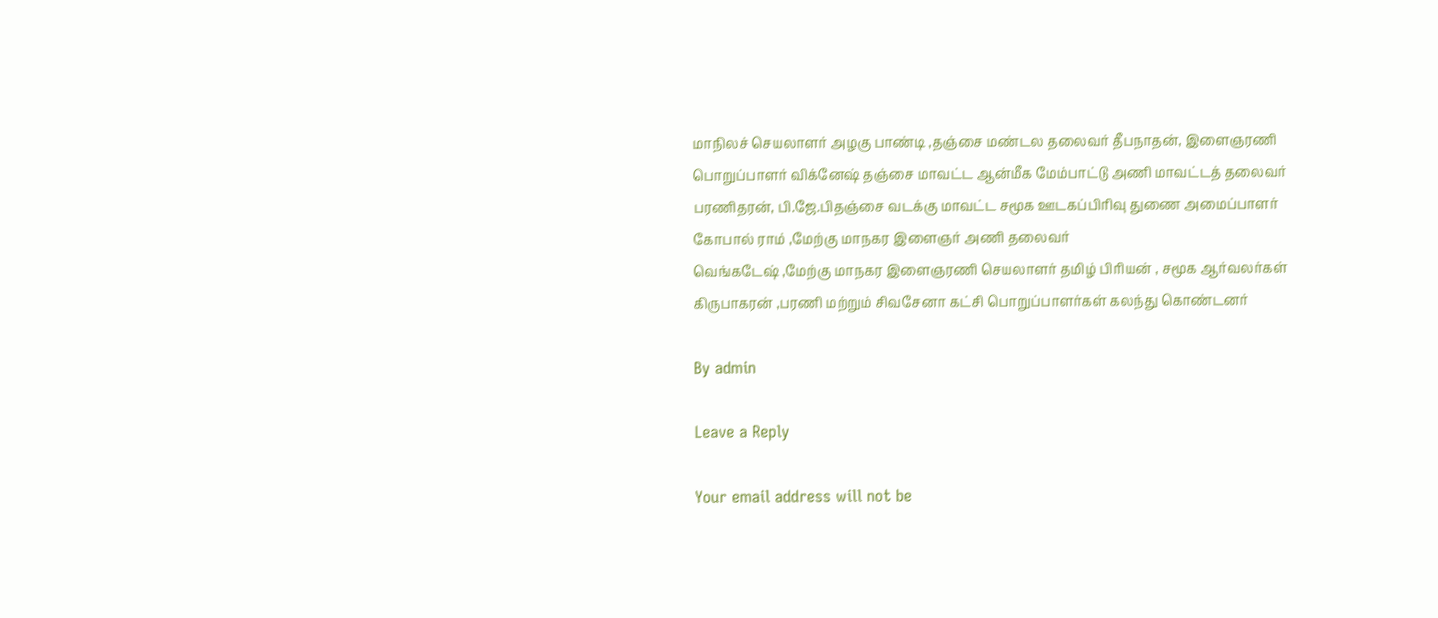மாநிலச் செயலாளர் அழகு பாண்டி ,தஞ்சை மண்டல தலைவர் தீபநாதன், இளைஞரணி பொறுப்பாளர் விக்னேஷ் தஞ்சை மாவட்ட ஆன்மீக மேம்பாட்டு அணி மாவட்டத் தலைவர் பரணிதரன், பி.ஜே.பிதஞ்சை வடக்கு மாவட்ட சமூக ஊடகப்பிரிவு துணை அமைப்பாளர் கோபால் ராம் ,மேற்கு மாநகர இளைஞர் அணி தலைவர்
வெங்கடேஷ் ,மேற்கு மாநகர இளைஞரணி செயலாளர் தமிழ் பிரியன் , சமூக ஆர்வலர்கள் கிருபாகரன் ,பரணி மற்றும் சிவசேனா கட்சி பொறுப்பாளர்கள் கலந்து கொண்டனர்

By admin

Leave a Reply

Your email address will not be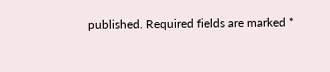published. Required fields are marked *